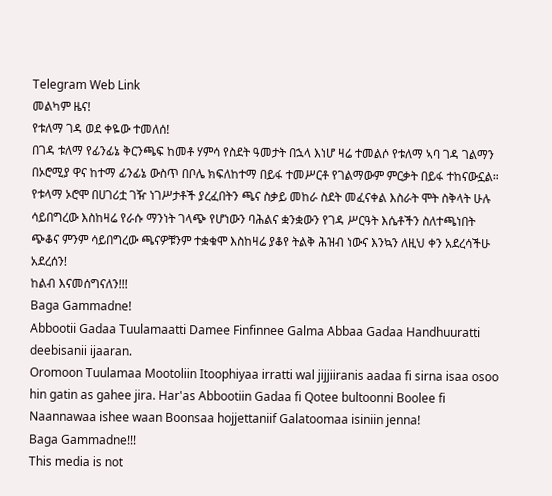Telegram Web Link
መልካም ዜና!
የቱለማ ገዳ ወደ ቀዬው ተመለሰ!
በገዳ ቱለማ የፊንፊኔ ቅርንጫፍ ከመቶ ሃምሳ የስደት ዓመታት በኋላ እነሆ ዛሬ ተመልሶ የቱለማ ኣባ ገዳ ገልማን በኦሮሚያ ዋና ከተማ ፊንፊኔ ውስጥ በቦሌ ክፍለከተማ በይፋ ተመሥርቶ የገልማውም ምርቃት በይፋ ተከናውኗል።
የቱላማ ኦሮሞ በሀገሪቷ ገዥ ነገሥታቶች ያረፈበትን ጫና ስቃይ መከራ ስደት መፈናቀል እስራት ሞት ስቅላት ሁሉ ሳይበግረው እስከዛሬ የራሱ ማንነት ገላጭ የሆነውን ባሕልና ቋንቋውን የገዳ ሥርዓት እሴቶችን ስለተጫነበት ጭቆና ምንም ሳይበግረው ጫናዎቹንም ተቋቁሞ እስከዛሬ ያቆየ ትልቅ ሕዝብ ነውና እንኳን ለዚህ ቀን አደረሳችሁ አደረሰን!
ከልብ እናመሰግናለን!!!
Baga Gammadne!
Abbootii Gadaa Tuulamaatti Damee Finfinnee Galma Abbaa Gadaa Handhuuratti deebisanii ijaaran.
Oromoon Tuulamaa Mootoliin Itoophiyaa irratti wal jijjiiranis aadaa fi sirna isaa osoo hin gatin as gahee jira. Har'as Abbootiin Gadaa fi Qotee bultoonni Boolee fi Naannawaa ishee waan Boonsaa hojjettaniif Galatoomaa isiniin jenna!
Baga Gammadne!!!
This media is not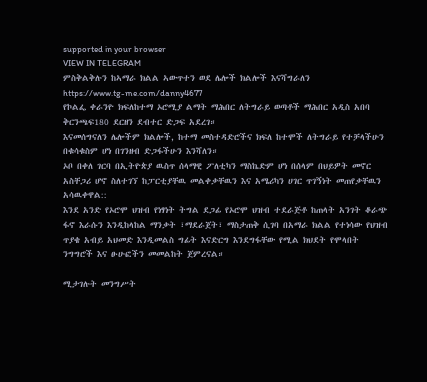supported in your browser
VIEW IN TELEGRAM
ምስቅልቅሉን ከኣማራ ክልል ኣውጥተን ወደ ሌሎች ክልሎች እናሻግራለን
https://www.tg-me.com/danny4677
የኮልፌ ቀራንዮ ክፍለከተማ ኦሮሚያ ልማት ማሕበር ለትግራይ ወጣቶች ማሕበር አዲስ አበባ ቅርንጫፍ180 ደርዘን ደብተር ድጋፍ አደረገ።
እናመሰግናለን ሌሎችም ክልሎች, ከተማ መስተዳድሮችና ክፍለ ከተሞች ለትግራይ የተቻላችሁን በቁሳቁስም ሆነ በገንዘብ ድጋፋችሁን እንሻለን።
ኦቦ በቀለ ገርባ በኢትዮጵያ ዉስጥ ሰላማዊ ፖለቲካን ማስኬድም ሆነ በሰላም በህይዎት መኖር አስቸጋሪ ሆኖ ስለተገኘ ከፓርቲያቸዉ መልቀቃቸዉን እና አሜሪካን ሀገር ጥገኝነት መጠየቃቸዉን አሳዉቀዋል::
እንደ አንድ የኦሮሞ ህዝብ የነፃነት ትግል ደጋፊ የኦሮሞ ህዝብ ተደራጅቶ ከጠላት አንገት ቆራጭ ፋኖ እራሱን እንዲከላከል ማንቃት ፣ማደራጀት፣ ማስታጠቅ ሲገባ በአማራ ክልል የተነሳው የህዝብ ጥያቄ አብይ አህመድ እንዲመልስ ግፊት እናድርግ እንደግፋቸው የሚል ክህደት የሞላበት ንግግሮች እና ፁሁፎችን መመልከት ጀምረናል።

ሚታገሉት መንግሥት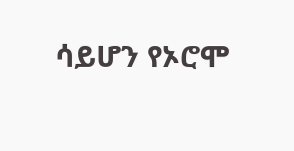ሳይሆን የኦሮሞ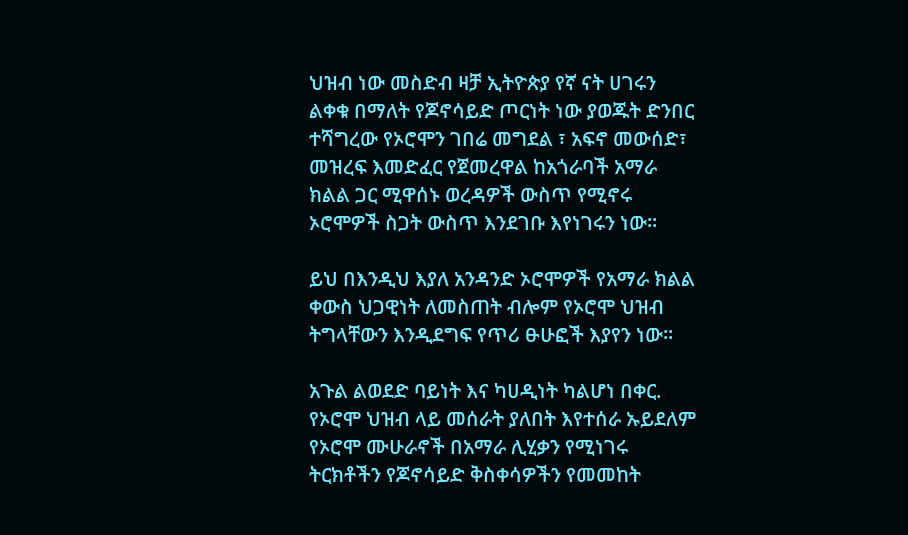ህዝብ ነው መስድብ ዛቻ ኢትዮጵያ የኛ ናት ሀገሩን ልቀቁ በማለት የጆኖሳይድ ጦርነት ነው ያወጁት ድንበር ተሻግረው የኦሮሞን ገበሬ መግደል ፣ አፍኖ መውሰድ፣ መዝረፍ እመድፈር የጀመረዋል ከአጎራባች አማራ ክልል ጋር ሚዋሰኑ ወረዳዎች ውስጥ የሚኖሩ ኦሮሞዎች ስጋት ውስጥ እንደገቡ እየነገሩን ነው።

ይህ በእንዲህ እያለ አንዳንድ ኦሮሞዎች የአማራ ክልል ቀውስ ህጋዊነት ለመስጠት ብሎም የኦሮሞ ህዝብ ትግላቸውን እንዲደግፍ የጥሪ ፁሁፎች እያየን ነው።

አጉል ልወደድ ባይነት እና ካሀዲነት ካልሆነ በቀር. የኦሮሞ ህዝብ ላይ መሰራት ያለበት እየተሰራ ኡይደለም የኦሮሞ ሙሁራኖች በአማራ ሊሂቃን የሚነገሩ ትርክቶችን የጆኖሳይድ ቅስቀሳዎችን የመመከት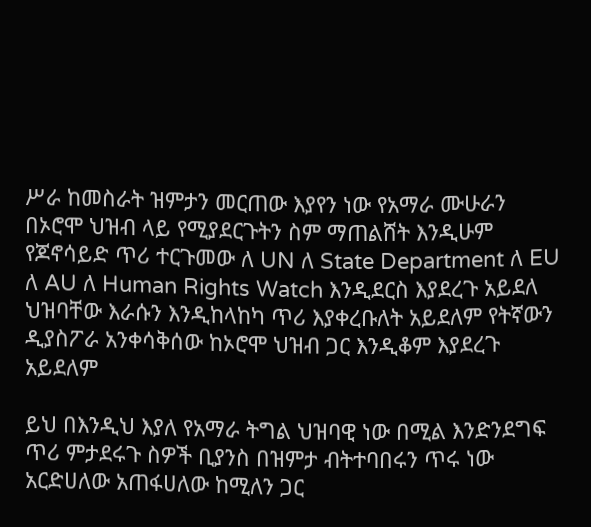ሥራ ከመስራት ዝምታን መርጠው እያየን ነው የአማራ ሙሁራን በኦሮሞ ህዝብ ላይ የሚያደርጉትን ስም ማጠልሸት እንዲሁም የጆኖሳይድ ጥሪ ተርጉመው ለ UN ለ State Department ለ EU ለ AU ለ Human Rights Watch እንዲደርስ እያደረጉ አይደለ ህዝባቸው እራሱን እንዲከላከካ ጥሪ እያቀረቡለት አይደለም የትኛውን ዲያስፖራ አንቀሳቅሰው ከኦሮሞ ህዝብ ጋር እንዲቆም እያደረጉ አይደለም

ይህ በእንዲህ እያለ የአማራ ትግል ህዝባዊ ነው በሚል እንድንደግፍ ጥሪ ምታደሩጉ ስዎች ቢያንስ በዝምታ ብትተባበሩን ጥሩ ነው አርድሀለው አጠፋሀለው ከሚለን ጋር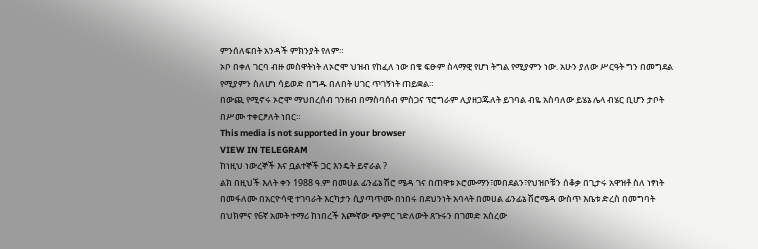ምንሰለፍበት አንዳች ምክንያት የለም።
ኦቦ በቀለ ገርባ ብዙ መስዋትነት ለኦሮሞ ህዝብ የከፈለ ነው በቄ ፍፁም ስላማዊ የሆነ ትግል የሚያምን ነው. አሁን ያለው ሥርዓት ግን በመግደል የሚያምን ስለሆነ ሳይወድ በግዱ በለበት ሀገር ጥገኝነት ጠይቋል።
በውጪ የሚኖሩ ኦሮሞ ማህበረሰብ ገንዘብ በማስባሰብ ምስጋና ፕሮግራም ሊያዘጋጁለት ይገባል ብዬ አስባለው ይሄኔ ሌላ ብሄር ቢሆን ታቦት በሥሙ ተቀርፆለት ነበር።
This media is not supported in your browser
VIEW IN TELEGRAM
ከነዚህ ነውረኞች እና ቧልተኞች ጋር እንዴት ይኖራል ?
ልክ በዚህች እለት ቀን 1988 ዓ.ም በመሀል ፊንፊኔ ሽሮ ሜዳ ገና በጠዋቱ ኦሮሙማን፣መበደልን፣የህዝቦቹን ሰቆቃ በጊታሩ አዋዝቶ ስለ ነፃነት በመፋለሙ በአርዮሳዊ ተገባራት እርካታን ሲያጣጥሙ በነበሩ በደህንነት አባላት በመሀል ፊንፊኔ ሽሮሜዳ ውስጥ እቤቱ ድረስ በመግባት በህክምና የ6ኛ አመት ተማሪ ከነበረች እጮኛው ጭምር ገድለውት ጸጉሩን በገመድ አስረው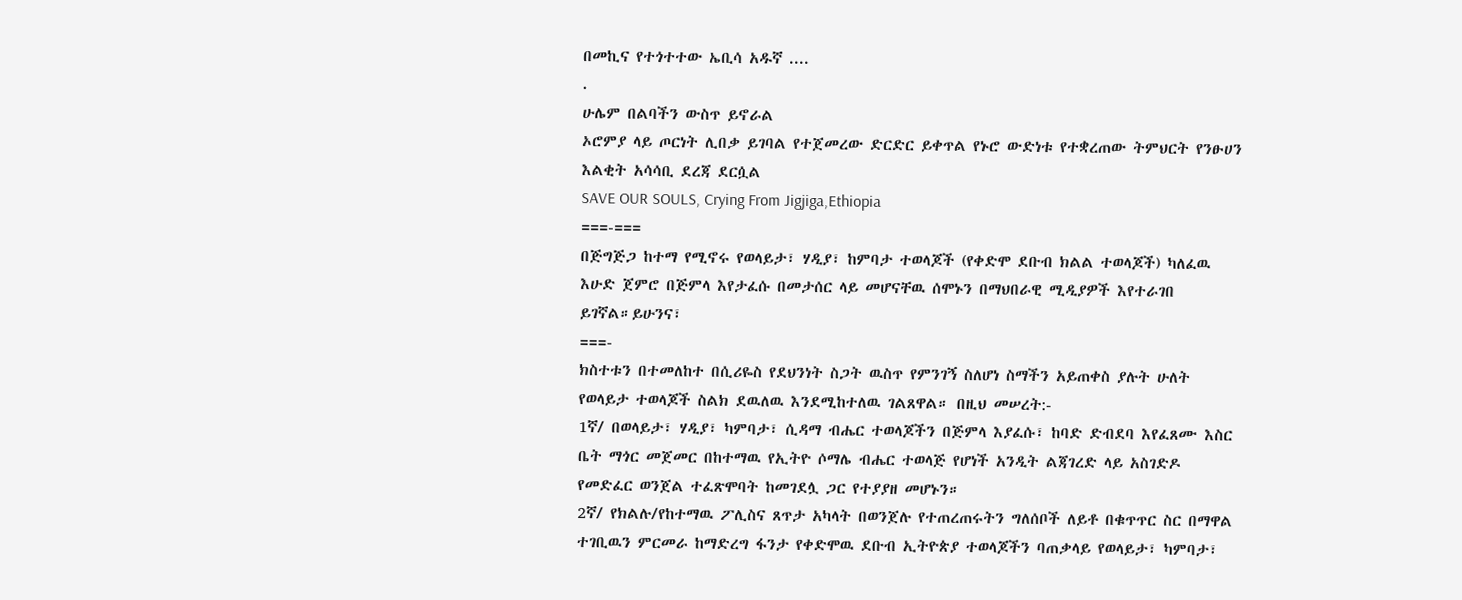በመኪና የተጎተተው ኤቢሳ አዱኛ ....
.
ሁሌም በልባችን ውስጥ ይኖራል
ኦሮምያ ላይ ጦርነት ሊበቃ ይገባል የተጀመረው ድርድር ይቀጥል የኑሮ ውድነቱ የተቋረጠው ትምህርት የንፁሀን እልቂት አሳሳቢ ደረጃ ደርሷል
SAVE OUR SOULS, Crying From Jigjiga,Ethiopia
===-===
በጅግጅጋ ከተማ የሚኖሩ የወላይታ፣ ሃዲያ፣ ከምባታ ተወላጆች (የቀድሞ ደቡብ ክልል ተወላጆች) ካለፈዉ እሁድ ጀምሮ በጅምላ እየታፈሱ በመታሰር ላይ መሆናቸዉ ሰሞኑን በማህበራዊ ሚዲያዎች እየተራገበ ይገኛል።ይሁንና፣
===-
ክስተቱን በተመለከተ በሲሪዬስ የደህንነት ስጋት ዉስጥ የምንገኝ ስለሆነ ስማችን አይጠቀስ ያሉት ሁለት የወላይታ ተወላጆች ስልክ ደዉለዉ እንደሚከተለዉ ገልጸዋል። በዚህ መሠረት:-
1ኛ/ በወላይታ፣ ሃዲያ፣ ካምባታ፣ ሲዳማ ብሔር ተወላጆችን በጅምላ እያፈሱ፣ ከባድ ድብደባ እየፈጸሙ እስር ቤት ማጎር መጀመር በከተማዉ የኢትዮ ሶማሌ ብሔር ተወላጅ የሆነች አንዲት ልጃገረድ ላይ አስገድዶ የመድፈር ወንጀል ተፈጽሞባት ከመገደሏ ጋር የተያያዘ መሆኑን።
2ኛ/ የክልሉ/የከተማዉ ፖሊስና ጸጥታ አካላት በወንጀሉ የተጠረጠሩትን ግለሰቦች ለይቶ በቁጥጥር ስር በማዋል ተገቢዉን ምርመራ ከማድረግ ፋንታ የቀድሞዉ ደቡብ ኢትዮጵያ ተወላጆችን ባጠቃላይ የወላይታ፣ ካምባታ፣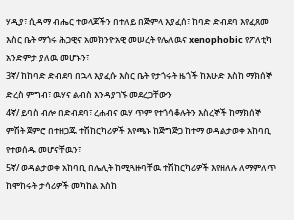ሃዲያ፣ ሲዳማ ብሔር ተወላጆችን በተለይ በጅምላ እያፈሰ፣ ከባድ ድብደባ እየፈጸመ እስር ቤት ማጎሩ ሕጋዊና አመክንዮአዊ መሠረት የሌለዉና xenophobic የፖለቲካ አንድምታ ያለዉ መሆኑን፣
3ኛ/ ከከባድ ድብደባ በኋላ እያፈሱ እስር ቤት የታጎሩት ዜጎች ከእሁድ እስከ ማክሰኞ ድረስ ምግብ፣ ዉሃና ልብስ እንዳያገኙ መደረጋቸውን
4ኛ/ ይባስ ብሎ በድብደባ፣ ረሐብና ዉሃ ጥም የተጎሳቆሉትን እስረኞች ከማክሰኞ ምሽት ጀምሮ በተዘጋጁ ተሽከርካሪዎች እየጫኑ ከጅግጅጋ ከተማ ወዳልታወቀ አከባቢ የተወሰዱ መሆናቸዉን፣
5ኛ/ ወዳልታወቀ አከባቢ በሌሊት ከሚጓዙባቸዉ ተሽከርካሪዎች እየዘለሉ ለማምለጥ ከሞከሩት ታሳሪዎች መካከል እስከ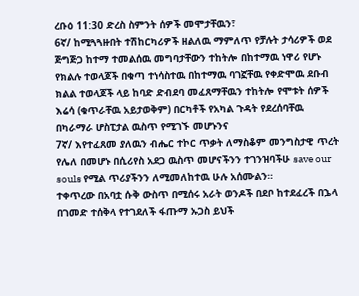ረቡዕ 11:30 ድረስ ስምንት ሰዎች መሞታቸዉን፣
6ኛ/ ከሚጓጓዙበት ተሽከርካሪዎች ዘልለዉ ማምለጥ የቻሉት ታሳሪዎች ወደ ጅግጅጋ ከተማ ተመልሰዉ መግባታቸውን ተከትሎ በከተማዉ ነዋሪ የሆኑ የክልሉ ተወላጆች በቁጣ ተነሳስተዉ በከተማዉ ባገኟቸዉ የቀድሞዉ ደቡብ ክልል ተወላጆች ላይ ከባድ ድብደባ መፈጸማቸዉን ተከትሎ የሞቱት ሰዎች እሬሳ (ቁጥራቸዉ አይታወቅም) በርካቶች የአካል ጉዳት የደረሰባቸዉ በካራማራ ሆስፒታል ዉስጥ የሚገኙ መሆኑንና
7ኛ/ እየተፈጸመ ያለዉን ብሔር ተኮር ጥቃት ለማስቆም መንግስታዊ ጥረት የሌለ በመሆኑ በሲሪየስ አደጋ ዉስጥ መሆናችንን ተገንዝባችሁ save our souls የሚል ጥሪያችንን ለሚመለከተዉ ሁሉ አሰሙልን።
ተቀጥረው በአባቷ ሱቅ ውስጥ በሚሰሩ አራት ወንዶች በደቦ ከተደፈረች በኌላ በገመድ ተሰቅላ የተገደለች ፋጡማ ኡጋስ ይህች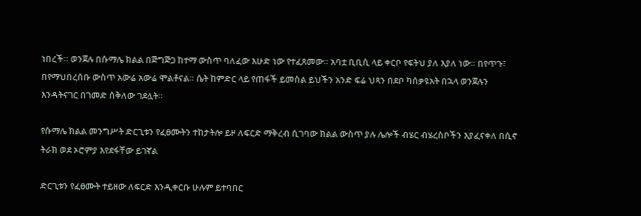ነበረች። ወንጀሉ በሱማሌ ክልል በጅግጅጋ ከተማ ውስጥ ባለፈው እሁድ ነው የተፈጸመው። አባቷ ቢቢሲ ላይ ቀርቦ የፍትህ ያለ እያለ ነው። በየጥጉ፣ በየማህበረሰቡ ውስጥ አውሬ አውሬ ሞልቶናል። ሴት ከምድር ላይ የጠፋች ይመስል ይህችን አንድ ፍሬ ህጻን በደቦ ካሰቃዩአት በኋላ ወንጀሉን እንዳትናገር በገመድ ሰቅለው ገደሏት።

የሱማሌ ክልል መንግሥት ድርጊቱን የፈፀሙትን ተከታትሎ ይዞ ለፍርድ ማቅረብ ሲገባው ክልል ውስጥ ያሉ ሌሎች ብሄር ብሄረስቦችን እያፈናቀለ በሲኖ ትራክ ወደ ኦሮምያ እየደፋቸው ይገኛል

ድርጊቱን የፈፀሙት ተይዘው ለፍርድ እንዲቀርቡ ሁሉም ይተባበር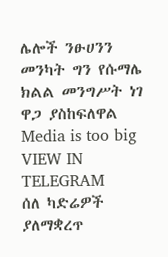ሌሎች ንፁሀንን መንካት ግን የሱማሌ ክልል መንግሥት ነገ ዋጋ ያስከፍለዋል
Media is too big
VIEW IN TELEGRAM
ሰለ ካድሬዎች ያለማቋረጥ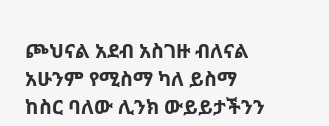ጮህናል አደብ አስገዙ ብለናል አሁንም የሚስማ ካለ ይስማ
ከስር ባለው ሊንክ ውይይታችንን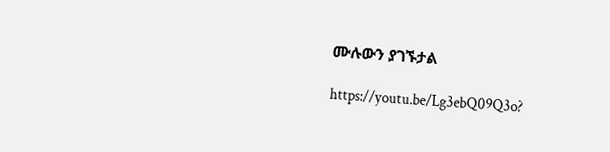ሙሉውን ያገኙታል

https://youtu.be/Lg3ebQ09Q3o?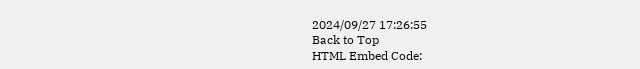2024/09/27 17:26:55
Back to Top
HTML Embed Code: